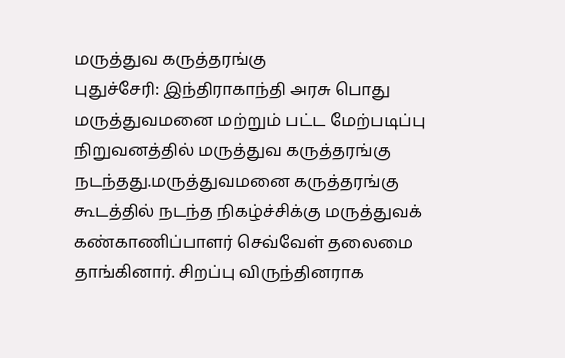மருத்துவ கருத்தரங்கு
புதுச்சேரி: இந்திராகாந்தி அரசு பொது மருத்துவமனை மற்றும் பட்ட மேற்படிப்பு நிறுவனத்தில் மருத்துவ கருத்தரங்கு நடந்தது.மருத்துவமனை கருத்தரங்கு கூடத்தில் நடந்த நிகழ்ச்சிக்கு மருத்துவக் கண்காணிப்பாளர் செவ்வேள் தலைமை தாங்கினார். சிறப்பு விருந்தினராக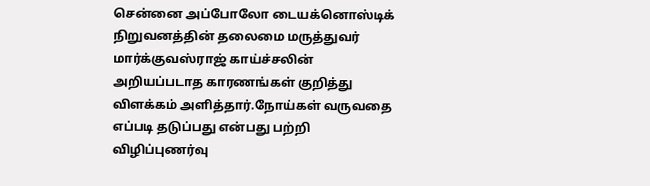சென்னை அப்போலோ டையக்னொஸ்டிக் நிறுவனத்தின் தலைமை மருத்துவர் மார்க்குவஸ்ராஜ் காய்ச்சலின் அறியப்படாத காரணங்கள் குறித்து விளக்கம் அளித்தார்.நோய்கள் வருவதை எப்படி தடுப்பது என்பது பற்றி விழிப்புணர்வு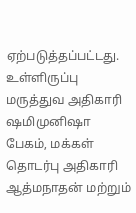ஏற்படுத்தப்பட்டது. உள்ளிருப்பு மருத்துவ அதிகாரி ஷமிமுனிஷா பேகம், மக்கள் தொடர்பு அதிகாரி ஆத்மநாதன் மற்றும்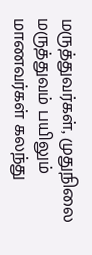மருத்துவர்கள், முதுநிலை மருத்துவம் பயிலும் மாணவர்கள் கலந்து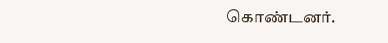கொண்டனர்.